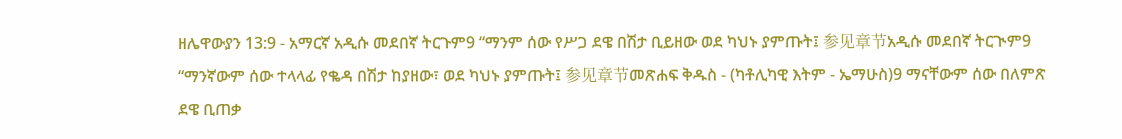ዘሌዋውያን 13:9 - አማርኛ አዲሱ መደበኛ ትርጉም9 “ማንም ሰው የሥጋ ደዌ በሽታ ቢይዘው ወደ ካህኑ ያምጡት፤ 参见章节አዲሱ መደበኛ ትርጒም9 “ማንኛውም ሰው ተላላፊ የቈዳ በሽታ ከያዘው፣ ወደ ካህኑ ያምጡት፤ 参见章节መጽሐፍ ቅዱስ - (ካቶሊካዊ እትም - ኤማሁስ)9 ማናቸውም ሰው በለምጽ ደዌ ቢጠቃ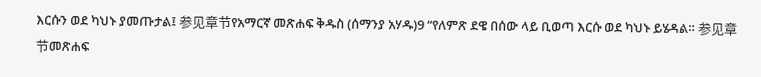እርሱን ወደ ካህኑ ያመጡታል፤ 参见章节የአማርኛ መጽሐፍ ቅዱስ (ሰማንያ አሃዱ)9 “የለምጽ ደዌ በሰው ላይ ቢወጣ እርሱ ወደ ካህኑ ይሄዳል። 参见章节መጽሐፍ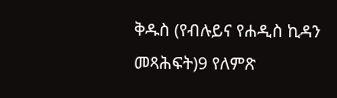ቅዱስ (የብሉይና የሐዲስ ኪዳን መጻሕፍት)9 የለምጽ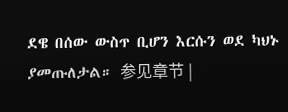ደዌ በሰው ውስጥ ቢሆን እርሱን ወደ ካህኑ ያመጡለታል። 参见章节 |